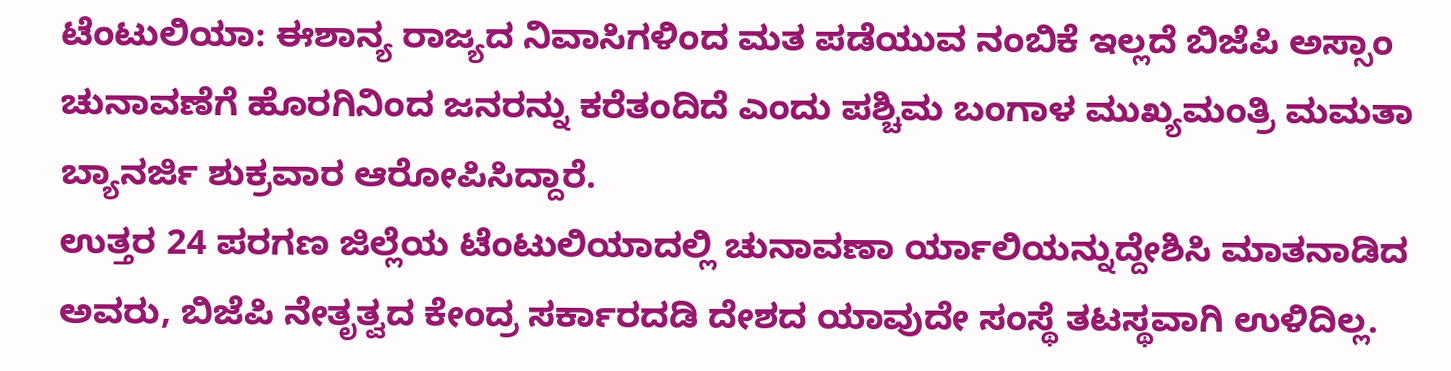ಟೆಂಟುಲಿಯಾ: ಈಶಾನ್ಯ ರಾಜ್ಯದ ನಿವಾಸಿಗಳಿಂದ ಮತ ಪಡೆಯುವ ನಂಬಿಕೆ ಇಲ್ಲದೆ ಬಿಜೆಪಿ ಅಸ್ಸಾಂ ಚುನಾವಣೆಗೆ ಹೊರಗಿನಿಂದ ಜನರನ್ನು ಕರೆತಂದಿದೆ ಎಂದು ಪಶ್ಚಿಮ ಬಂಗಾಳ ಮುಖ್ಯಮಂತ್ರಿ ಮಮತಾ ಬ್ಯಾನರ್ಜಿ ಶುಕ್ರವಾರ ಆರೋಪಿಸಿದ್ದಾರೆ.
ಉತ್ತರ 24 ಪರಗಣ ಜಿಲ್ಲೆಯ ಟೆಂಟುಲಿಯಾದಲ್ಲಿ ಚುನಾವಣಾ ರ್ಯಾಲಿಯನ್ನುದ್ದೇಶಿಸಿ ಮಾತನಾಡಿದ ಅವರು, ಬಿಜೆಪಿ ನೇತೃತ್ವದ ಕೇಂದ್ರ ಸರ್ಕಾರದಡಿ ದೇಶದ ಯಾವುದೇ ಸಂಸ್ಥೆ ತಟಸ್ಥವಾಗಿ ಉಳಿದಿಲ್ಲ.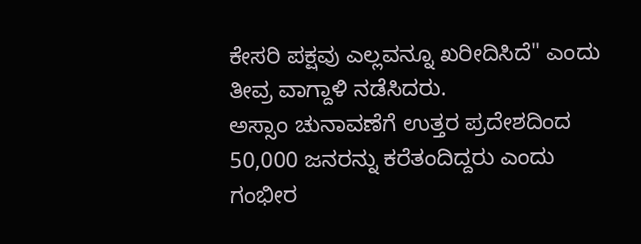ಕೇಸರಿ ಪಕ್ಷವು ಎಲ್ಲವನ್ನೂ ಖರೀದಿಸಿದೆ" ಎಂದು ತೀವ್ರ ವಾಗ್ದಾಳಿ ನಡೆಸಿದರು.
ಅಸ್ಸಾಂ ಚುನಾವಣೆಗೆ ಉತ್ತರ ಪ್ರದೇಶದಿಂದ 50,000 ಜನರನ್ನು ಕರೆತಂದಿದ್ದರು ಎಂದು ಗಂಭೀರ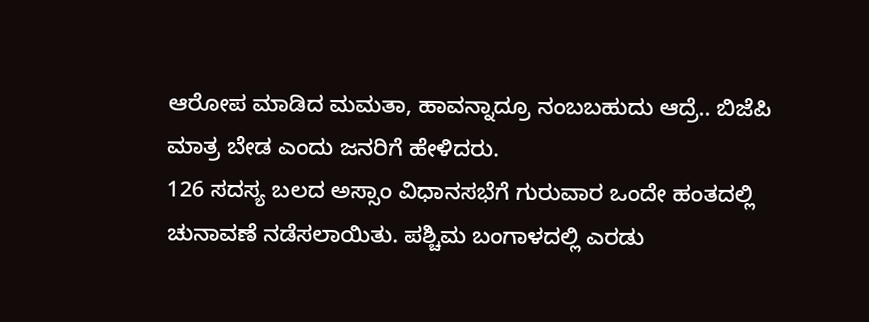ಆರೋಪ ಮಾಡಿದ ಮಮತಾ, ಹಾವನ್ನಾದ್ರೂ ನಂಬಬಹುದು ಆದ್ರೆ.. ಬಿಜೆಪಿ ಮಾತ್ರ ಬೇಡ ಎಂದು ಜನರಿಗೆ ಹೇಳಿದರು.
126 ಸದಸ್ಯ ಬಲದ ಅಸ್ಸಾಂ ವಿಧಾನಸಭೆಗೆ ಗುರುವಾರ ಒಂದೇ ಹಂತದಲ್ಲಿ ಚುನಾವಣೆ ನಡೆಸಲಾಯಿತು. ಪಶ್ಚಿಮ ಬಂಗಾಳದಲ್ಲಿ ಎರಡು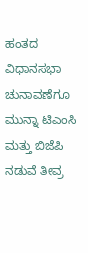ಹಂತದ ವಿಧಾನಸಭಾ ಚುನಾವಣೆಗೂ ಮುನ್ನಾ ಟಿಎಂಸಿ ಮತ್ತು ಬಿಜೆಪಿ ನಡುವೆ ತೀವ್ರ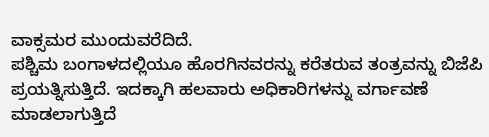ವಾಕ್ಸಮರ ಮುಂದುವರೆದಿದೆ.
ಪಶ್ಚಿಮ ಬಂಗಾಳದಲ್ಲಿಯೂ ಹೊರಗಿನವರನ್ನು ಕರೆತರುವ ತಂತ್ರವನ್ನು ಬಿಜೆಪಿ ಪ್ರಯತ್ನಿಸುತ್ತಿದೆ. ಇದಕ್ಕಾಗಿ ಹಲವಾರು ಅಧಿಕಾರಿಗಳನ್ನು ವರ್ಗಾವಣೆ ಮಾಡಲಾಗುತ್ತಿದೆ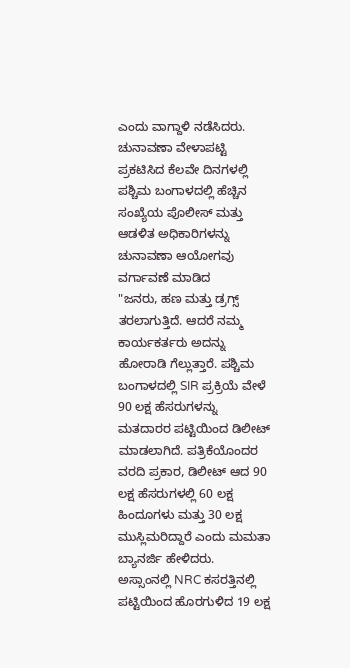ಎಂದು ವಾಗ್ದಾಳಿ ನಡೆಸಿದರು. ಚುನಾವಣಾ ವೇಳಾಪಟ್ಟಿ ಪ್ರಕಟಿಸಿದ ಕೆಲವೇ ದಿನಗಳಲ್ಲಿ ಪಶ್ಚಿಮ ಬಂಗಾಳದಲ್ಲಿ ಹೆಚ್ಚಿನ ಸಂಖ್ಯೆಯ ಪೊಲೀಸ್ ಮತ್ತು ಆಡಳಿತ ಅಧಿಕಾರಿಗಳನ್ನು ಚುನಾವಣಾ ಆಯೋಗವು ವರ್ಗಾವಣೆ ಮಾಡಿದ
"ಜನರು, ಹಣ ಮತ್ತು ಡ್ರಗ್ಸ್ ತರಲಾಗುತ್ತಿದೆ. ಆದರೆ ನಮ್ಮ ಕಾರ್ಯಕರ್ತರು ಅದನ್ನು ಹೋರಾಡಿ ಗೆಲ್ಲುತ್ತಾರೆ. ಪಶ್ಚಿಮ ಬಂಗಾಳದಲ್ಲಿ SIR ಪ್ರಕ್ರಿಯೆ ವೇಳೆ 90 ಲಕ್ಷ ಹೆಸರುಗಳನ್ನು ಮತದಾರರ ಪಟ್ಟಿಯಿಂದ ಡಿಲೀಟ್ ಮಾಡಲಾಗಿದೆ. ಪತ್ರಿಕೆಯೊಂದರ ವರದಿ ಪ್ರಕಾರ, ಡಿಲೀಟ್ ಆದ 90 ಲಕ್ಷ ಹೆಸರುಗಳಲ್ಲಿ 60 ಲಕ್ಷ ಹಿಂದೂಗಳು ಮತ್ತು 30 ಲಕ್ಷ ಮುಸ್ಲಿಮರಿದ್ದಾರೆ ಎಂದು ಮಮತಾ ಬ್ಯಾನರ್ಜಿ ಹೇಳಿದರು.
ಅಸ್ಸಾಂನಲ್ಲಿ NRC ಕಸರತ್ತಿನಲ್ಲಿ ಪಟ್ಟಿಯಿಂದ ಹೊರಗುಳಿದ 19 ಲಕ್ಷ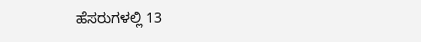ಹೆಸರುಗಳಲ್ಲಿ 13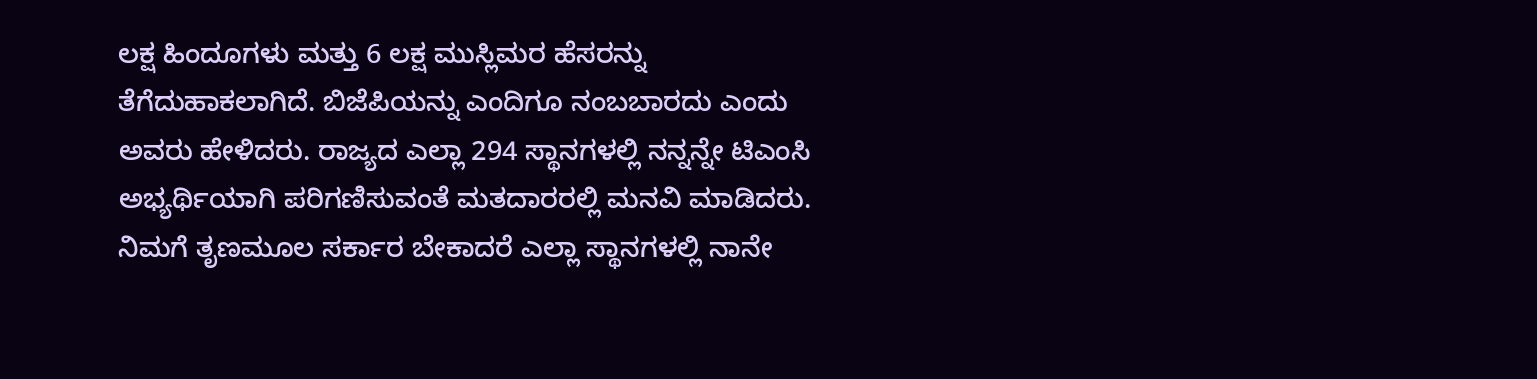ಲಕ್ಷ ಹಿಂದೂಗಳು ಮತ್ತು 6 ಲಕ್ಷ ಮುಸ್ಲಿಮರ ಹೆಸರನ್ನು ತೆಗೆದುಹಾಕಲಾಗಿದೆ. ಬಿಜೆಪಿಯನ್ನು ಎಂದಿಗೂ ನಂಬಬಾರದು ಎಂದು ಅವರು ಹೇಳಿದರು. ರಾಜ್ಯದ ಎಲ್ಲಾ 294 ಸ್ಥಾನಗಳಲ್ಲಿ ನನ್ನನ್ನೇ ಟಿಎಂಸಿ ಅಭ್ಯರ್ಥಿಯಾಗಿ ಪರಿಗಣಿಸುವಂತೆ ಮತದಾರರಲ್ಲಿ ಮನವಿ ಮಾಡಿದರು. ನಿಮಗೆ ತೃಣಮೂಲ ಸರ್ಕಾರ ಬೇಕಾದರೆ ಎಲ್ಲಾ ಸ್ಥಾನಗಳಲ್ಲಿ ನಾನೇ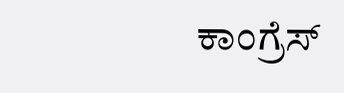ಕಾಂಗ್ರೆಸ್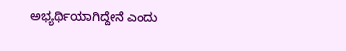ಅಭ್ಯರ್ಥಿಯಾಗಿದ್ದೇನೆ ಎಂದು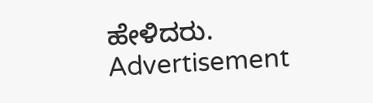ಹೇಳಿದರು.
Advertisement